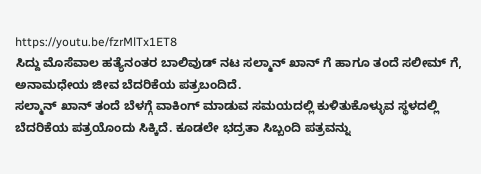https://youtu.be/fzrMlTx1ET8
ಸಿದ್ದು ಮೊಸೆವಾಲ ಹತ್ಯೆನಂತರ ಬಾಲಿವುಡ್ ನಟ ಸಲ್ಮಾನ್ ಖಾನ್ ಗೆ ಹಾಗೂ ತಂದೆ ಸಲೀಮ್ ಗೆ, ಅನಾಮಧೇಯ ಜೀವ ಬೆದರಿಕೆಯ ಪತ್ರಬಂದಿದೆ.
ಸಲ್ಮಾನ್ ಖಾನ್ ತಂದೆ ಬೆಳಗ್ಗೆ ವಾಕಿಂಗ್ ಮಾಡುವ ಸಮಯದಲ್ಲಿ ಕುಳಿತುಕೊಳ್ಳುವ ಸ್ಥಳದಲ್ಲಿ ಬೆದರಿಕೆಯ ಪತ್ರಯೊಂದು ಸಿಕ್ಕಿದೆ. ಕೂಡಲೇ ಭದ್ರತಾ ಸಿಬ್ಬಂದಿ ಪತ್ರವನ್ನು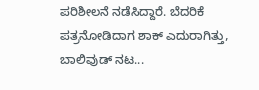ಪರಿಶೀಲನೆ ನಡೆಸಿದ್ದಾರೆ. ಬೆದರಿಕೆ ಪತ್ರನೋಡಿದಾಗ ಶಾಕ್ ಎದುರಾಗಿತ್ತು, ಬಾಲಿವುಡ್ ನಟ...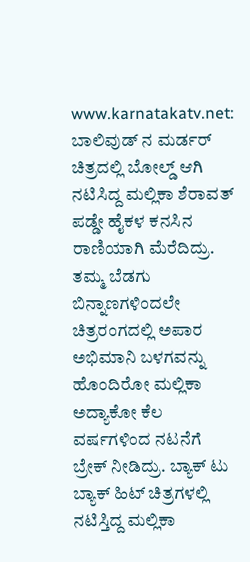www.karnatakatv.net: ಬಾಲಿವುಡ್ ನ ಮರ್ಡರ್ ಚಿತ್ರದಲ್ಲಿ ಬೋಲ್ಡ್ ಆಗಿ ನಟಿಸಿದ್ದ ಮಲ್ಲಿಕಾ ಶೆರಾವತ್ ಪಡ್ಡೇ ಹೈಕಳ ಕನಸಿನ ರಾಣಿಯಾಗಿ ಮೆರೆದಿದ್ರು. ತಮ್ಮ ಬೆಡಗು ಬಿನ್ನಾಣಗಳಿಂದಲೇ ಚಿತ್ರರಂಗದಲ್ಲಿ ಅಪಾರ ಅಭಿಮಾನಿ ಬಳಗವನ್ನು ಹೊಂದಿರೋ ಮಲ್ಲಿಕಾ ಅದ್ಯಾಕೋ ಕೆಲ ವರ್ಷಗಳಿಂದ ನಟನೆಗೆ ಬ್ರೇಕ್ ನೀಡಿದ್ರು. ಬ್ಯಾಕ್ ಟು ಬ್ಯಾಕ್ ಹಿಟ್ ಚಿತ್ರಗಳಲ್ಲಿ ನಟಿಸ್ತಿದ್ದ ಮಲ್ಲಿಕಾ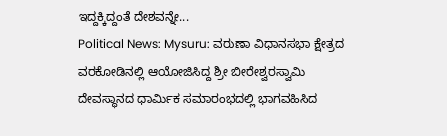ಇದ್ದಕ್ಕಿದ್ದಂತೆ ದೇಶವನ್ನೇ...
Political News: Mysuru: ವರುಣಾ ವಿಧಾನಸಭಾ ಕ್ಷೇತ್ರದ ವರಕೋಡಿನಲ್ಲಿ ಆಯೋಜಿಸಿದ್ದ ಶ್ರೀ ಬೀರೇಶ್ವರಸ್ವಾಮಿ ದೇವಸ್ಥಾನದ ಧಾರ್ಮಿಕ ಸಮಾರಂಭದಲ್ಲಿ ಭಾಗವಹಿಸಿದ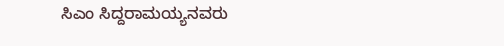ಸಿಎಂ ಸಿದ್ದರಾಮಯ್ಯನವರು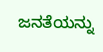ಜನತೆಯನ್ನು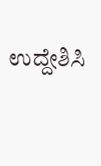ಉದ್ದೇಶಿಸಿ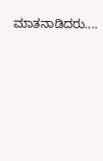ಮಾತನಾಡಿದರು....